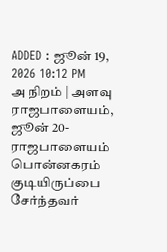ADDED : ஜூன் 19, 2026 10:12 PM
அ நிறம் | அளவு
ராஜபாளையம், ஜூன் 20-
ராஜபாளையம் பொன்னகரம் குடியிருப்பை சேர்ந்தவர்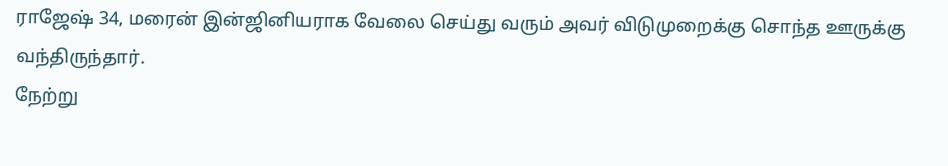ராஜேஷ் 34, மரைன் இன்ஜினியராக வேலை செய்து வரும் அவர் விடுமுறைக்கு சொந்த ஊருக்கு வந்திருந்தார்.
நேற்று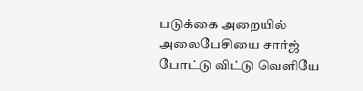படுக்கை அறையில் அலைபேசியை சார்ஜ் போட்டு விட்டு வெளியே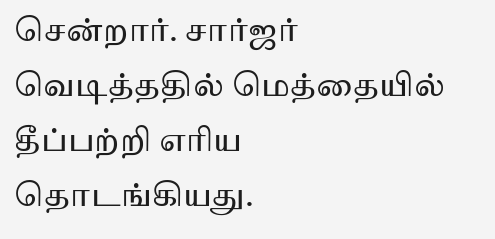சென்றார். சார்ஜர் வெடித்ததில் மெத்தையில் தீப்பற்றி எரிய தொடங்கியது.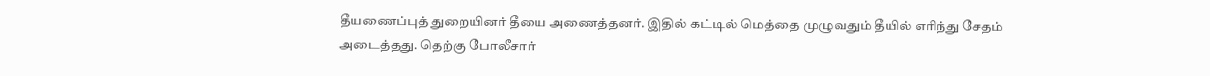தீயணைப்புத் துறையினர் தீயை அணைத்தனர். இதில் கட்டில் மெத்தை முழுவதும் தீயில் எரிந்து சேதம் அடைத்தது. தெற்கு போலீசார்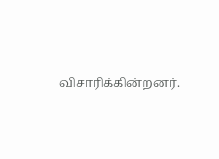விசாரிக்கின்றனர்.